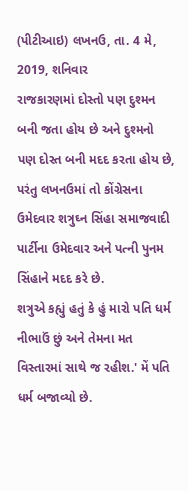(પીટીઆઇ) લખનઉ, તા. 4 મે, 2019, શનિવાર
રાજકારણમાં દોસ્તો પણ દુશ્મન બની જતા હોય છે અને દુશ્મનો પણ દોસ્ત બની મદદ કરતા હોય છે, પરંતુ લખનઉમાં તો કોંગ્રેસના ઉમેદવાર શત્રુઘ્ન સિંહા સમાજવાદી પાર્ટીના ઉમેદવાર અને પત્ની પુનમ સિંહાને મદદ કરે છે.
શત્રુએ કહ્યું હતું કે હું મારો પતિ ધર્મ નીભાઉં છું અને તેમના મત વિસ્તારમાં સાથે જ રહીશ.' મેં પતિ ધર્મ બજાવ્યો છે.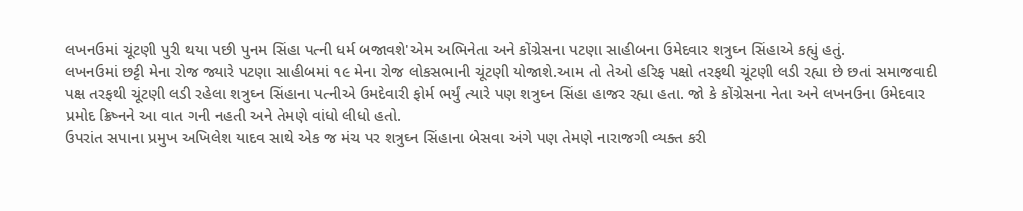લખનઉમાં ચૂંટણી પુરી થયા પછી પુનમ સિંહા પત્ની ધર્મ બજાવશે'એમ અભિનેતા અને કોંગ્રેસના પટણા સાહીબના ઉમેદવાર શત્રુઘ્ન સિંહાએ કહ્યું હતું.
લખનઉમાં છટ્ટી મેના રોજ જ્યારે પટણા સાહીબમાં ૧૯ મેના રોજ લોકસભાની ચૂંટણી યોજાશે.આમ તો તેઓ હરિફ પક્ષો તરફથી ચૂંટણી લડી રહ્યા છે છતાં સમાજવાદી પક્ષ તરફથી ચૂંટણી લડી રહેલા શત્રુઘ્ન સિંહાના પત્નીએ ઉમદેવારી ફોર્મ ભર્યું ત્યારે પણ શત્રુઘ્ન સિંહા હાજર રહ્યા હતા. જો કે કોંગ્રેસના નેતા અને લખનઉના ઉમેદવાર પ્રમોદ ક્રિષ્નને આ વાત ગની નહતી અને તેમણે વાંધો લીધો હતો.
ઉપરાંત સપાના પ્રમુખ અખિલેશ યાદવ સાથે એક જ મંચ પર શત્રુઘ્ન સિંહાના બેસવા અંગે પણ તેમણે નારાજગી વ્યક્ત કરી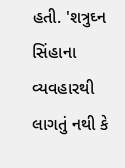હતી. 'શત્રુઘ્ન સિંહાના વ્યવહારથી લાગતું નથી કે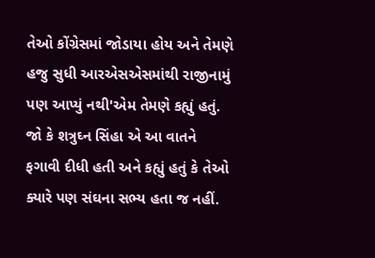તેઓ કોંગ્રેસમાં જોડાયા હોય અને તેમણે હજુ સુધી આરએસએસમાંથી રાજીનામું પણ આપ્યું નથી'એમ તેમણે કહ્યું હતું. જો કે શત્રુઘ્ન સિંહા એ આ વાતને ફગાવી દીધી હતી અને કહ્યું હતું કે તેઓ ક્યારે પણ સંઘના સભ્ય હતા જ નહીં.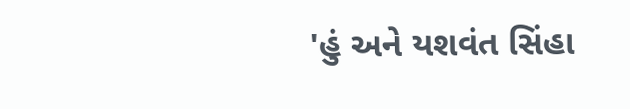'હું અને યશવંત સિંહા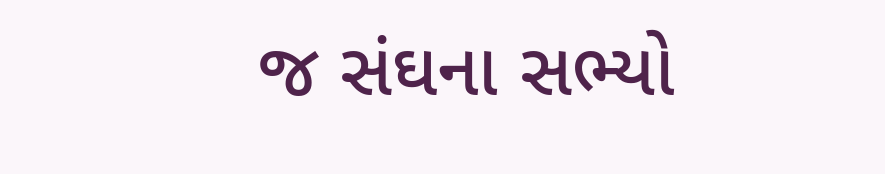જ સંઘના સભ્યો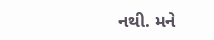નથી. મને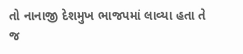તો નાનાજી દેશમુખ ભાજપમાં લાવ્યા હતા તે જ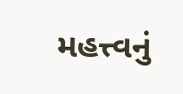મહત્ત્વનું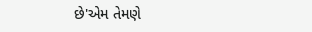છે'એમ તેમણે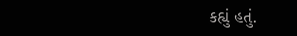કહ્યું હતું.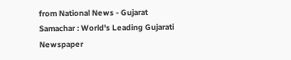from National News - Gujarat Samachar : World's Leading Gujarati Newspaper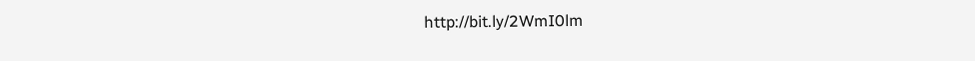http://bit.ly/2WmI0lm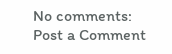No comments:
Post a Comment